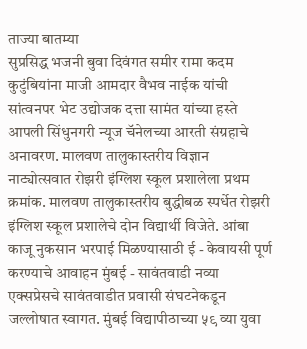ताज्या बातम्या
सुप्रसिद्ध भजनी बुवा दिवंगत समीर रामा कदम कुटुंबियांना माजी आमदार वैभव नाईक यांची सांत्वनपर भेट उद्योजक दत्ता सामंत यांच्या हस्ते आपली सिंधुनगरी न्यूज चॅनेलच्या आरती संग्रहाचे अनावरण. मालवण तालुकास्तरीय विज्ञान नाट्योत्सवात रोझरी इंग्लिश स्कूल प्रशालेला प्रथम क्रमांक. मालवण तालुकास्तरीय बुद्धीबळ स्पर्धेत रोझरी इंग्लिश स्कूल प्रशालेचे दोन विद्यार्थी विजेते. आंबा काजू नुकसान भरपाई मिळण्यासाठी ई - केवायसी पूर्ण करण्याचे आवाहन मुंबई - सावंतवाडी नव्या एक्सप्रेसचे सावंतवाडीत प्रवासी संघटनेकडून जल्लोषात स्वागत. मुंबई विद्यापीठाच्या ५९ व्या युवा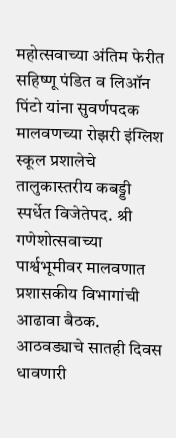महोत्सवाच्या अंतिम फेरीत सहिष्णू पंडित व लिऑन पिंटो यांना सुवर्णपदक मालवणच्या रोझरी इंग्लिश स्कूल प्रशालेचे तालुकास्तरीय कबड्डी स्पर्धेत विजेतेपद. श्री गणेशोत्सवाच्या पार्श्वभूमीवर मालवणात प्रशासकीय विभागांची आढावा बैठक. आठवड्याचे सातही दिवस धावणारी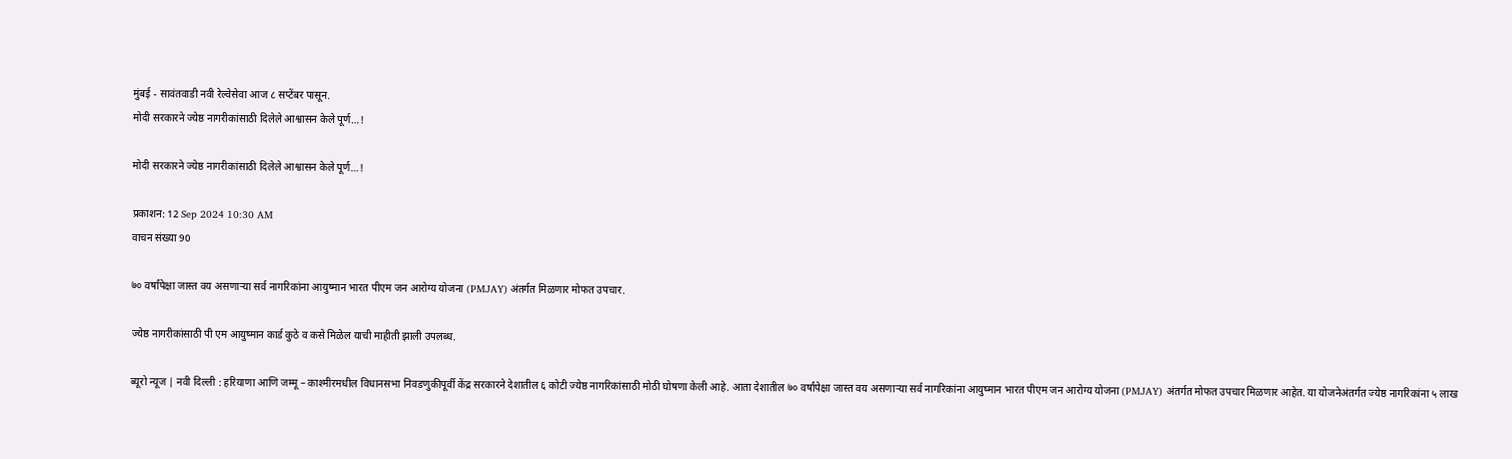मुंबई - सावंतवाडी नवी रेल्वेसेवा आज ८ सप्टेंबर पासून.
मोदी सरकारने ज्येष्ठ नागरीकांसाठी दिलेले आश्वासन केले पूर्ण…!

मोदी सरकारने ज्येष्ठ नागरीकांसाठी दिलेले आश्वासन केले पूर्ण…!

प्रकाशन: 12 Sep 2024 10:30 AM
वाचन संख्या 90

७० वर्षांपेक्षा जास्त वय असणाऱ्या सर्व नागरिकांना आयुष्मान भारत पीएम जन आरोग्य योजना (PMJAY) अंतर्गत मिळणार मोफत उपचार.

ज्येष्ठ नागरीकांसाठी पी एम आयुष्मान कार्ड कुठे व कसे मिळेल याची माहीती झाली उपलब्ध.

ब्यूरो न्यूज | नवी दिल्ली : हरियाणा आणि जम्मू – काश्मीरमधील विधानसभा निवडणुकीपूर्वी केंद्र सरकारने देशातील ६ कोटी ज्येष्ठ नागरिकांसाठी मोठी घोषणा केली आहे. आता देशातील ७० वर्षांपेक्षा जास्त वय असणाऱ्या सर्व नागरिकांना आयुष्मान भारत पीएम जन आरोग्य योजना (PMJAY) अंतर्गत मोफत उपचार मिळणार आहेत. या योजनेअंतर्गत ज्येष्ठ नागरिकांना ५ लाख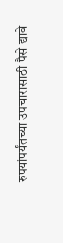रुपयांपर्यंतच्या उपचारासाठी पैसे द्यावे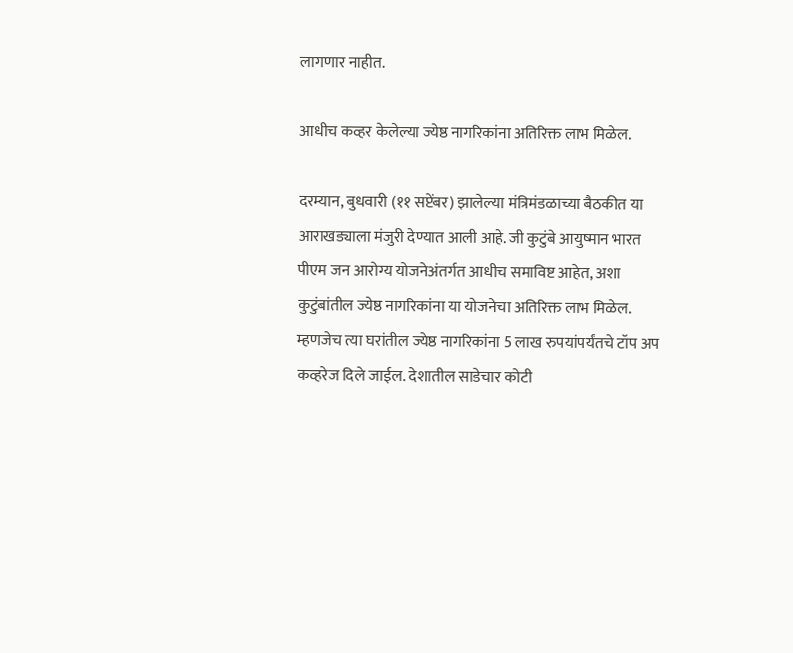लागणार नाहीत.

आधीच कव्हर केलेल्या ज्येष्ठ नागरिकांना अतिरिक्त लाभ मिळेल.

दरम्यान, बुधवारी (११ सप्टेंबर) झालेल्या मंत्रिमंडळाच्या बैठकीत या आराखड्याला मंजुरी देण्यात आली आहे. जी कुटुंबे आयुष्मान भारत पीएम जन आरोग्य योजनेअंतर्गत आधीच समाविष्ट आहेत, अशा कुटुंबांतील ज्येष्ठ नागरिकांना या योजनेचा अतिरिक्त लाभ मिळेल. म्हणजेच त्या घरांतील ज्येष्ठ नागरिकांना 5 लाख रुपयांपर्यंतचे टॉप अप कव्हरेज दिले जाईल. देशातील साडेचार कोटी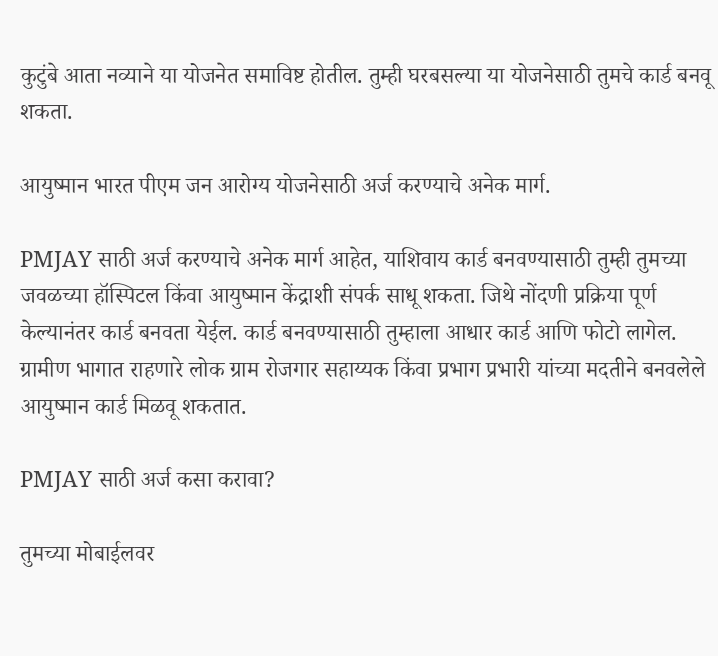कुटुंबे आता नव्याने या योजनेत समाविष्ट होतील. तुम्ही घरबसल्या या योजनेसाठी तुमचे कार्ड बनवू शकता.

आयुष्मान भारत पीएम जन आरोग्य योजनेसाठी अर्ज करण्याचे अनेक मार्ग.

PMJAY साठी अर्ज करण्याचे अनेक मार्ग आहेत, याशिवाय कार्ड बनवण्यासाठी तुम्ही तुमच्या जवळच्या हॉस्पिटल किंवा आयुष्मान केंद्राशी संपर्क साधू शकता. जिथे नोंदणी प्रक्रिया पूर्ण केल्यानंतर कार्ड बनवता येईल. कार्ड बनवण्यासाठी तुम्हाला आधार कार्ड आणि फोटो लागेल. ग्रामीण भागात राहणारे लोक ग्राम रोजगार सहाय्यक किंवा प्रभाग प्रभारी यांच्या मदतीने बनवलेले आयुष्मान कार्ड मिळवू शकतात.

PMJAY साठी अर्ज कसा करावा?

तुमच्या मोबाईलवर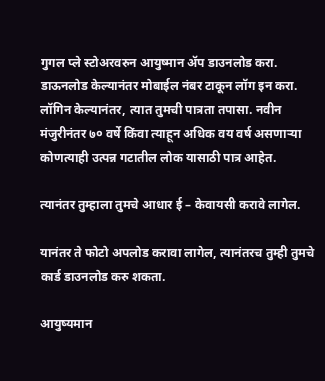गुगल प्ले स्टोअरवरुन आयुष्मान ॲप डाउनलोड करा. डाऊनलोड केल्यानंतर मोबाईल नंबर टाकून लॉग इन करा. लॉगिन केल्यानंतर, त्यात तुमची पात्रता तपासा. नवीन मंजुरीनंतर ७० वर्षे किंवा त्याहून अधिक वय वर्ष असणाऱ्या कोणत्याही उत्पन्न गटातील लोक यासाठी पात्र आहेत.

त्यानंतर तुम्हाला तुमचे आधार ई – केवायसी करावे लागेल.

यानंतर ते फोटो अपलोड करावा लागेल, त्यानंतरच तुम्ही तुमचे कार्ड डाउनलोड करु शकता.

आयुष्यमान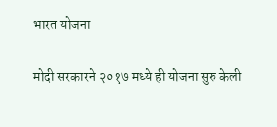भारत योजना

मोदी सरकारने २०१७ मध्ये ही योजना सुरु केली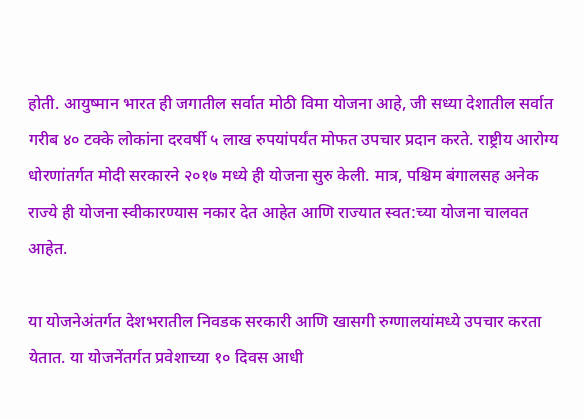होती. आयुष्मान भारत ही जगातील सर्वात मोठी विमा योजना आहे, जी सध्या देशातील सर्वात गरीब ४० टक्के लोकांना दरवर्षी ५ लाख रुपयांपर्यंत मोफत उपचार प्रदान करते. राष्ट्रीय आरोग्य धोरणांतर्गत मोदी सरकारने २०१७ मध्ये ही योजना सुरु केली. मात्र, पश्चिम बंगालसह अनेक राज्ये ही योजना स्वीकारण्यास नकार देत आहेत आणि राज्यात स्वत:च्या योजना चालवत आहेत.

या योजनेअंतर्गत देशभरातील निवडक सरकारी आणि खासगी रुग्णालयांमध्ये उपचार करता येतात. या योजनेंतर्गत प्रवेशाच्या १० दिवस आधी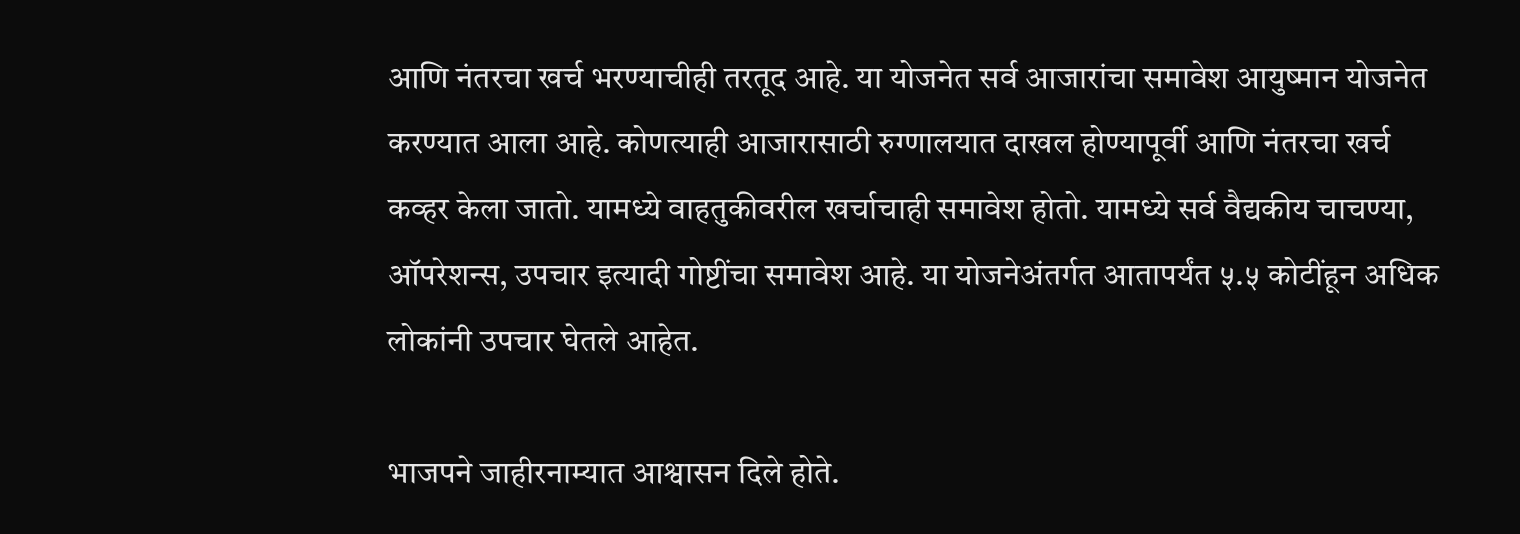आणि नंतरचा खर्च भरण्याचीही तरतूद आहे. या योजनेत सर्व आजारांचा समावेश आयुष्मान योजनेत करण्यात आला आहे. कोणत्याही आजारासाठी रुग्णालयात दाखल होण्यापूर्वी आणि नंतरचा खर्च कव्हर केला जातो. यामध्ये वाहतुकीवरील खर्चाचाही समावेश होतो. यामध्ये सर्व वैद्यकीय चाचण्या, ऑपरेशन्स, उपचार इत्यादी गोष्टींचा समावेश आहे. या योजनेअंतर्गत आतापर्यंत ५.५ कोटींहून अधिक लोकांनी उपचार घेतले आहेत.

भाजपने जाहीरनाम्यात आश्वासन दिले होते.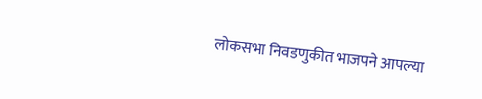लोकसभा निवडणुकीत भाजपने आपल्या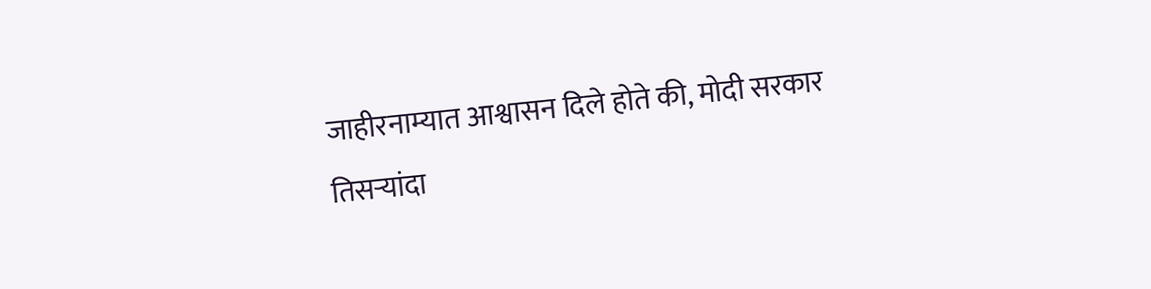जाहीरनाम्यात आश्वासन दिले होते की, मोदी सरकार तिसऱ्यांदा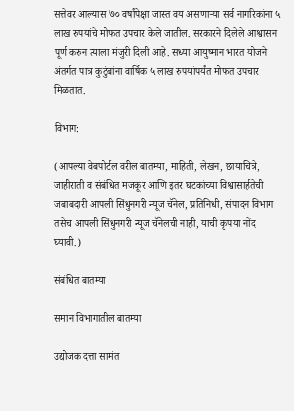सत्तेवर आल्यास ७० वर्षांपेक्षा जास्त वय असणाऱ्या सर्व नागरिकांना ५ लाख रुपयांचे मोफत उपचार केले जातील. सरकारने दिलेले आश्वासन पूर्ण करुन त्याला मंजुरी दिली आहे. सध्या आयुष्मान भारत योजने अंतर्गत पात्र कुटुंबांना वार्षिक ५ लाख रुपयांपर्यंत मोफत उपचार मिळतात.

विभाग:

(आपल्या वेबपोर्टल वरील बातम्या, माहिती, लेखन, छायाचित्रे, जाहीराती व संबंधित मजकूर आणि इतर घटकांच्या विश्वासार्हतेची जबाबदारी आपली सिंधुनगरी न्यूज चॅनेल, प्रतिनिधी, संपादन विभाग तसेच आपली सिंधुनगरी न्यूज चॅनेलची नाही, याची कृपया नोंद घ्यावी.)

संबंधित बातम्या

समान विभागातील बातम्या

उद्योजक दत्ता सामंत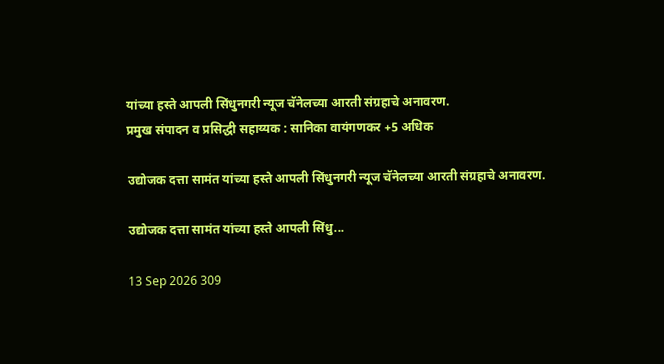यांच्या हस्ते आपली सिंधुनगरी न्यूज चॅनेलच्या आरती संग्रहाचे अनावरण.
प्रमुख संपादन व प्रसिद्धी सहाय्यक : सानिका वायंगणकर +5 अधिक

उद्योजक दत्ता सामंत यांच्या हस्ते आपली सिंधुनगरी न्यूज चॅनेलच्या आरती संग्रहाचे अनावरण.

उद्योजक दत्ता सामंत यांच्या हस्ते आपली सिंधु...

13 Sep 2026 309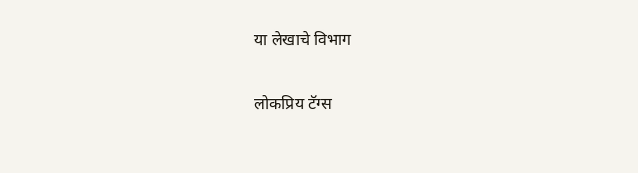या लेखाचे विभाग

लोकप्रिय टॅग्स